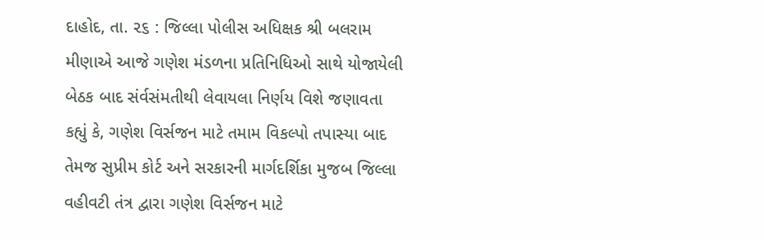દાહોદ, તા. ૨૬ : જિલ્લા પોલીસ અધિક્ષક શ્રી બલરામ મીણાએ આજે ગણેશ મંડળના પ્રતિનિધિઓ સાથે યોજાયેલી બેઠક બાદ સંર્વસંમતીથી લેવાયલા નિર્ણય વિશે જણાવતા કહ્યું કે, ગણેશ વિર્સજન માટે તમામ વિકલ્પો તપાસ્યા બાદ તેમજ સુપ્રીમ કોર્ટ અને સરકારની માર્ગદર્શિકા મુજબ જિલ્લા વહીવટી તંત્ર દ્વારા ગણેશ વિર્સજન માટે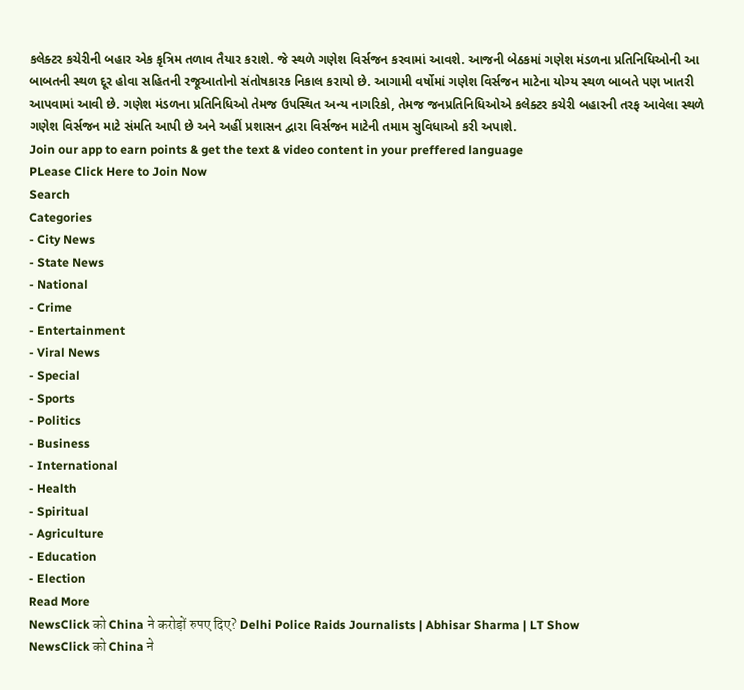કલેક્ટર કચેરીની બહાર એક કૃત્રિમ તળાવ તૈયાર કરાશે. જે સ્થળે ગણેશ વિર્સજન કરવામાં આવશે. આજની બેઠકમાં ગણેશ મંડળના પ્રતિનિધિઓની આ બાબતની સ્થળ દૂર હોવા સહિતની રજૂઆતોનો સંતોષકારક નિકાલ કરાયો છે. આગામી વર્ષોમાં ગણેશ વિર્સજન માટેના યોગ્ય સ્થળ બાબતે પણ ખાતરી આપવામાં આવી છે. ગણેશ મંડળના પ્રતિનિધિઓ તેમજ ઉપસ્થિત અન્ય નાગરિકો, તેમજ જનપ્રતિનિધિઓએ કલેક્ટર કચેરી બહારની તરફ આવેલા સ્થળે ગણેશ વિર્સજન માટે સંમતિ આપી છે અને અહીં પ્રશાસન દ્વારા વિર્સજન માટેની તમામ સુવિધાઓ કરી અપાશે.
Join our app to earn points & get the text & video content in your preffered language
PLease Click Here to Join Now
Search
Categories
- City News
- State News
- National
- Crime
- Entertainment
- Viral News
- Special
- Sports
- Politics
- Business
- International
- Health
- Spiritual
- Agriculture
- Education
- Election
Read More
NewsClick को China ने करोड़ों रुपए दिए? Delhi Police Raids Journalists | Abhisar Sharma | LT Show
NewsClick को China ने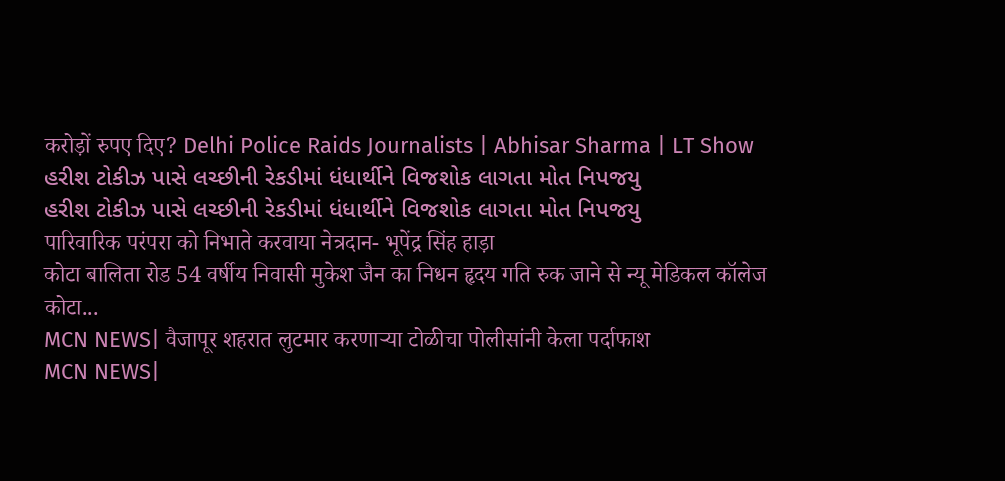करोड़ों रुपए दिए? Delhi Police Raids Journalists | Abhisar Sharma | LT Show
હરીશ ટોકીઝ પાસે લચ્છીની રેકડીમાં ધંધાર્થીને વિજશોક લાગતા મોત નિપજયુ
હરીશ ટોકીઝ પાસે લચ્છીની રેકડીમાં ધંધાર્થીને વિજશોક લાગતા મોત નિપજયુ
पारिवारिक परंपरा को निभाते करवाया नेत्रदान- भूपेंद्र सिंह हाड़ा
कोटा बालिता रोड 54 वर्षीय निवासी मुकेश जैन का निधन हृदय गति रुक जाने से न्यू मेडिकल कॉलेज कोटा...
MCN NEWS| वैजापूर शहरात लुटमार करणाऱ्या टोळीचा पोलीसांनी केला पर्दाफाश
MCN NEWS|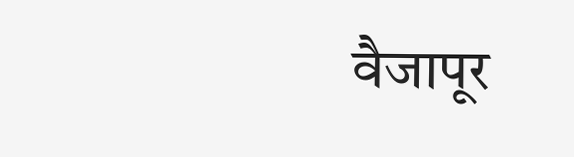वैजापूर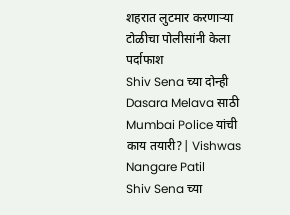शहरात लुटमार करणाऱ्या टोळीचा पोलीसांनी केला पर्दाफाश
Shiv Sena च्या दोन्ही Dasara Melava साठी Mumbai Police यांची काय तयारी?| Vishwas Nangare Patil
Shiv Sena च्या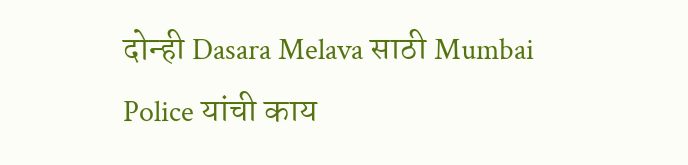दोन्ही Dasara Melava साठी Mumbai Police यांची काय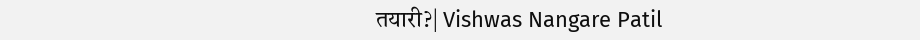तयारी?| Vishwas Nangare Patil